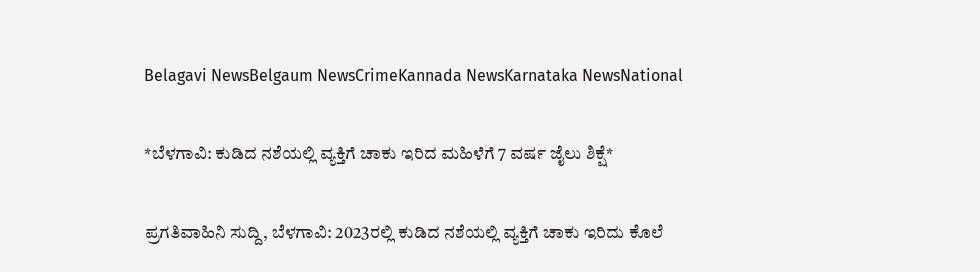Belagavi NewsBelgaum NewsCrimeKannada NewsKarnataka NewsNational

*ಬೆಳಗಾವಿ: ಕುಡಿದ ನಶೆಯಲ್ಲಿ ವ್ಯಕ್ತಿಗೆ ಚಾಕು ಇರಿದ ಮಹಿಳೆಗೆ 7 ವರ್ಷ ಜೈಲು ಶಿಕ್ಷೆ*

ಪ್ರಗತಿವಾಹಿನಿ ಸುದ್ದಿ, ಬೆಳಗಾವಿ: 2023ರಲ್ಲಿ ಕುಡಿದ ನಶೆಯಲ್ಲಿ ವ್ಯಕ್ತಿಗೆ ಚಾಕು ಇರಿದು ಕೊಲೆ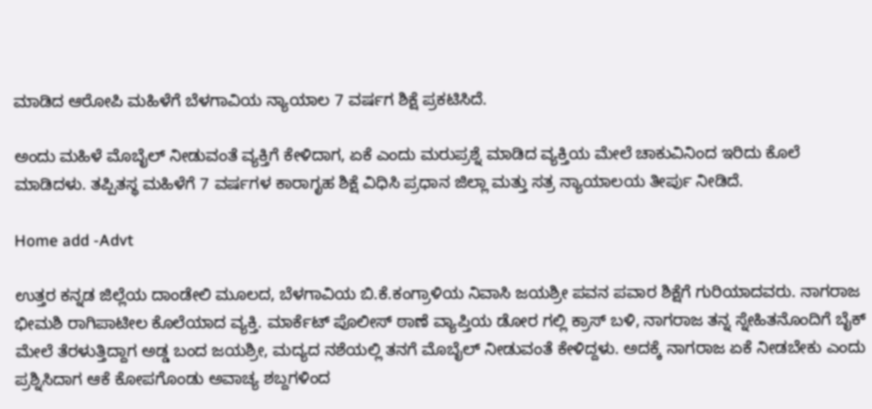ಮಾಡಿದ ಆರೋಪಿ ಮಹಿಳೆಗೆ ಬೆಳಗಾವಿಯ ನ್ಯಾಯಾಲ 7 ವರ್ಷಗ ಶಿಕ್ಷೆ ಪ್ರಕಟಿಸಿದೆ.

ಅಂದು ಮಹಿಳೆ ಮೊಬೈಲ್ ನೀಡುವಂತೆ ವ್ಯಕ್ತಿಗೆ ಕೇಳಿದಾಗ, ಏಕೆ ಎಂದು ಮರುಪ್ರಶ್ನೆ ಮಾಡಿದ ವ್ಯಕ್ತಿಯ ಮೇಲೆ ಚಾಕುವಿನಿಂದ ಇರಿದು ಕೊಲೆ ಮಾಡಿದಳು. ತಪ್ಪಿತಸ್ಥ ಮಹಿಳೆಗೆ 7 ವರ್ಷಗಳ ಕಾರಾಗೃಹ ಶಿಕ್ಷೆ ವಿಧಿಸಿ ಪ್ರಧಾನ ಜಿಲ್ಲಾ ಮತ್ತು ಸತ್ರ ನ್ಯಾಯಾಲಯ ತೀರ್ಪು ನೀಡಿದೆ.

Home add -Advt

ಉತ್ತರ ಕನ್ನಡ ಜಿಲ್ಲೆಯ ದಾಂಡೇಲಿ ಮೂಲದ, ಬೆಳಗಾವಿಯ ಬಿ.ಕೆ.ಕಂಗ್ರಾಳಿಯ ನಿವಾಸಿ ಜಯಶ್ರೀ ಪವನ ಪವಾರ ಶಿಕ್ಷೆಗೆ ಗುರಿಯಾದವರು. ನಾಗರಾಜ ಭೀಮಶಿ ರಾಗಿಪಾಟೀಲ ಕೊಲೆಯಾದ ವ್ಯಕ್ತಿ. ಮಾರ್ಕೆಟ್ ಪೊಲೀಸ್ ಠಾಣೆ ವ್ಯಾಪ್ತಿಯ ಡೋರ ಗಲ್ಲಿ ಕ್ರಾಸ್ ಬಳಿ, ನಾಗರಾಜ ತನ್ನ ಸ್ನೇಹಿತನೊಂದಿಗೆ ಬೈಕ್‌ ಮೇಲೆ ತೆರಳುತ್ತಿದ್ದಾಗ ಅಡ್ಡ ಬಂದ ಜಯಶ್ರೀ, ಮದ್ಯದ ನಶೆಯಲ್ಲಿ ತನಗೆ ಮೊಬೈಲ್ ನೀಡುವಂತೆ ಕೇಳಿದ್ದಳು. ಅದಕ್ಕೆ ನಾಗರಾಜ ಏಕೆ ನೀಡಬೇಕು ಎಂದು ಪ್ರಶ್ನಿಸಿದಾಗ ಆಕೆ ಕೋಪಗೊಂಡು ಅವಾಚ್ಯ ಶಬ್ದಗಳಿಂದ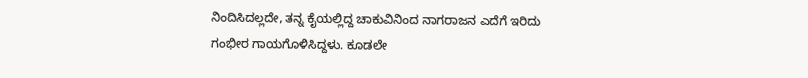ನಿಂದಿಸಿದಲ್ಲದೇ, ತನ್ನ ಕೈಯಲ್ಲಿದ್ದ ಚಾಕುವಿನಿಂದ ನಾಗರಾಜನ ಎದೆಗೆ ಇರಿದು ಗಂಭೀರ ಗಾಯಗೊಳಿಸಿದ್ದಳು. ಕೂಡಲೇ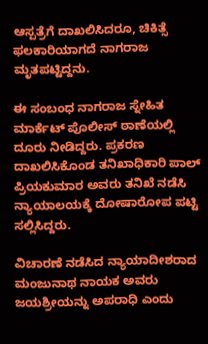ಆಸ್ಪತ್ರೆಗೆ ದಾಖಲಿಸಿದರೂ, ಚಿಕಿತ್ಸೆ ಫಲಕಾರಿಯಾಗದೆ ನಾಗರಾಜ ಮೃತಪಟ್ಟಿದ್ದನು.

ಈ ಸಂಬಂಧ ನಾಗರಾಜ ಸ್ನೇಹಿತ ಮಾರ್ಕೆಟ್‌ ಪೊಲೀಸ್ ಠಾಣೆಯಲ್ಲಿ ದೂರು ನೀಡಿದ್ದರು. ಪ್ರಕರಣ ದಾಖಲಿಸಿಕೊಂಡ ತನಿಖಾಧಿಕಾರಿ ಪಾಲ್ ಪ್ರಿಯಕುಮಾರ ಅವರು ತನಿಖೆ ನಡೆಸಿ ನ್ಯಾಯಾಲಯಕ್ಕೆ ದೋಷಾರೋಪ ಪಟ್ಟಿ ಸಲ್ಲಿಸಿದ್ದರು.

ವಿಚಾರಣೆ ನಡೆಸಿದ ನ್ಯಾಯಾದೀಶರಾದ ಮಂಜುನಾಥ ನಾಯಕ ಅವರು ಜಯಶ್ರೀಯನ್ನು ಅಪರಾಧಿ ಎಂದು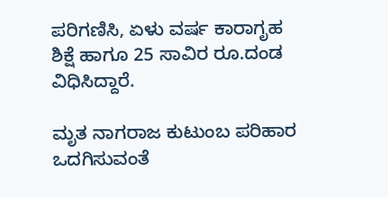ಪರಿಗಣಿಸಿ, ಏಳು ವರ್ಷ ಕಾರಾಗೃಹ ಶಿಕ್ಷೆ ಹಾಗೂ 25 ಸಾವಿರ ರೂ.ದಂಡ ವಿಧಿಸಿದ್ದಾರೆ.

ಮೃತ ನಾಗರಾಜ ಕುಟುಂಬ ಪರಿಹಾರ ಒದಗಿಸುವಂತೆ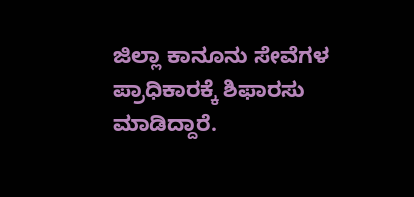ಜಿಲ್ಲಾ ಕಾನೂನು ಸೇವೆಗಳ ಪ್ರಾಧಿಕಾರಕ್ಕೆ ಶಿಫಾರಸು ಮಾಡಿದ್ದಾರೆ.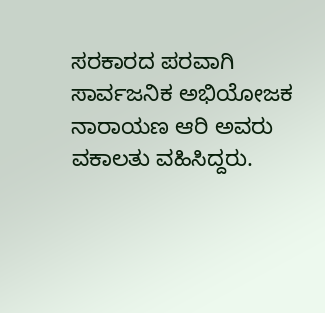ಸರಕಾರದ ಪರವಾಗಿ ಸಾರ್ವಜನಿಕ ಅಭಿಯೋಜಕ ನಾರಾಯಣ ಆರಿ ಅವರು ವಕಾಲತು ವಹಿಸಿದ್ದರು.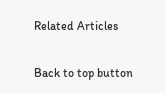Related Articles

Back to top button